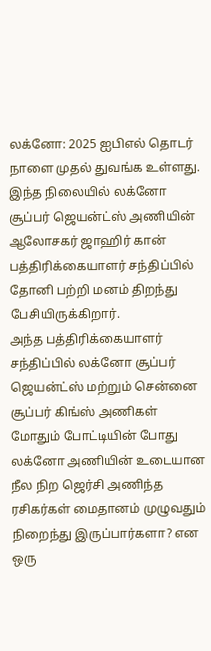லக்னோ: 2025 ஐபிஎல் தொடர் நாளை முதல் துவங்க உள்ளது. இந்த நிலையில் லக்னோ சூப்பர் ஜெயன்ட்ஸ் அணியின் ஆலோசகர் ஜாஹிர் கான் பத்திரிக்கையாளர் சந்திப்பில் தோனி பற்றி மனம் திறந்து பேசியிருக்கிறார்.
அந்த பத்திரிக்கையாளர் சந்திப்பில் லக்னோ சூப்பர் ஜெயன்ட்ஸ் மற்றும் சென்னை சூப்பர் கிங்ஸ் அணிகள் மோதும் போட்டியின் போது லக்னோ அணியின் உடையான நீல நிற ஜெர்சி அணிந்த ரசிகர்கள் மைதானம் முழுவதும் நிறைந்து இருப்பார்களா? என ஒரு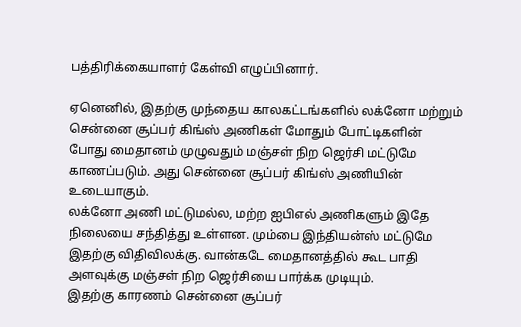பத்திரிக்கையாளர் கேள்வி எழுப்பினார்.

ஏனெனில், இதற்கு முந்தைய காலகட்டங்களில் லக்னோ மற்றும் சென்னை சூப்பர் கிங்ஸ் அணிகள் மோதும் போட்டிகளின் போது மைதானம் முழுவதும் மஞ்சள் நிற ஜெர்சி மட்டுமே காணப்படும். அது சென்னை சூப்பர் கிங்ஸ் அணியின் உடையாகும்.
லக்னோ அணி மட்டுமல்ல, மற்ற ஐபிஎல் அணிகளும் இதே நிலையை சந்தித்து உள்ளன. மும்பை இந்தியன்ஸ் மட்டுமே இதற்கு விதிவிலக்கு. வான்கடே மைதானத்தில் கூட பாதி அளவுக்கு மஞ்சள் நிற ஜெர்சியை பார்க்க முடியும்.
இதற்கு காரணம் சென்னை சூப்பர்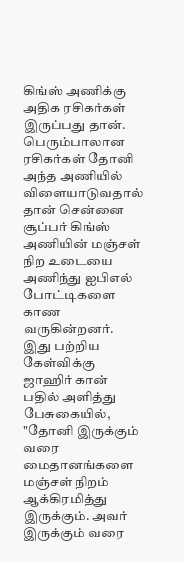கிங்ஸ் அணிக்கு அதிக ரசிகர்கள் இருப்பது தான். பெரும்பாலான ரசிகர்கள் தோனி அந்த அணியில் விளையாடுவதால் தான் சென்னை சூப்பர் கிங்ஸ் அணியின் மஞ்சள் நிற உடையை அணிந்து ஐபிஎல் போட்டிகளை காண வருகின்றனர்.
இது பற்றிய கேள்விக்கு ஜாஹிர் கான் பதில் அளித்து பேசுகையில், "தோனி இருக்கும் வரை மைதானங்களை மஞ்சள் நிறம் ஆக்கிரமித்து இருக்கும். அவர் இருக்கும் வரை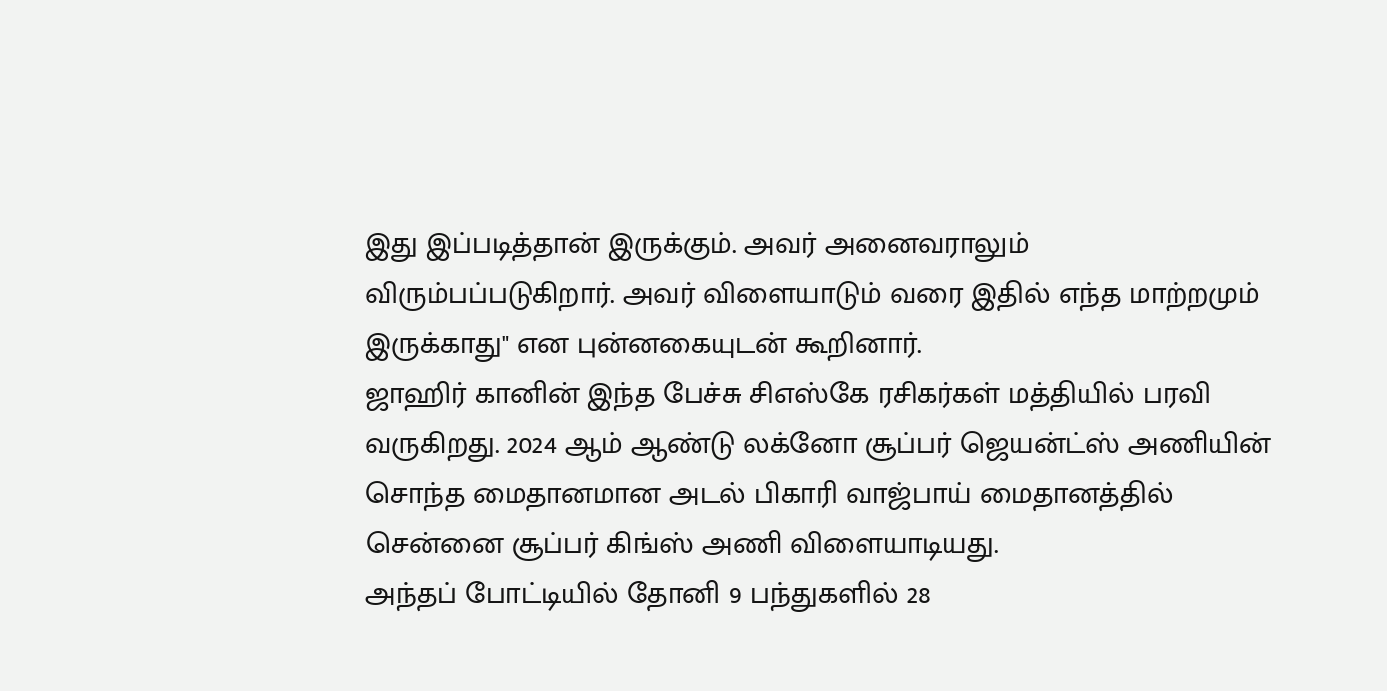இது இப்படித்தான் இருக்கும். அவர் அனைவராலும் விரும்பப்படுகிறார். அவர் விளையாடும் வரை இதில் எந்த மாற்றமும் இருக்காது" என புன்னகையுடன் கூறினார்.
ஜாஹிர் கானின் இந்த பேச்சு சிஎஸ்கே ரசிகர்கள் மத்தியில் பரவி வருகிறது. 2024 ஆம் ஆண்டு லக்னோ சூப்பர் ஜெயன்ட்ஸ் அணியின் சொந்த மைதானமான அடல் பிகாரி வாஜ்பாய் மைதானத்தில் சென்னை சூப்பர் கிங்ஸ் அணி விளையாடியது.
அந்தப் போட்டியில் தோனி 9 பந்துகளில் 28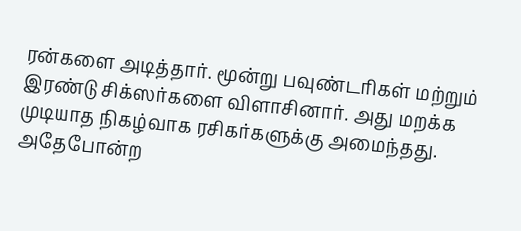ரன்களை அடித்தார். மூன்று பவுண்டரிகள் மற்றும் இரண்டு சிக்ஸர்களை விளாசினார். அது மறக்க முடியாத நிகழ்வாக ரசிகர்களுக்கு அமைந்தது. அதேபோன்ற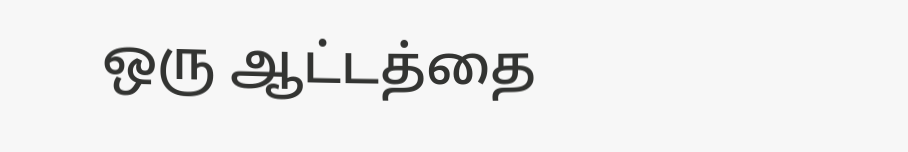ஒரு ஆட்டத்தை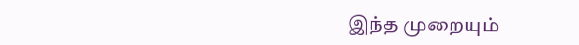இந்த முறையும்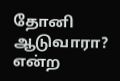தோனி ஆடுவாரா? என்ற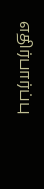எதிர்பார்ப்பு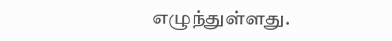எழுந்துள்ளது.